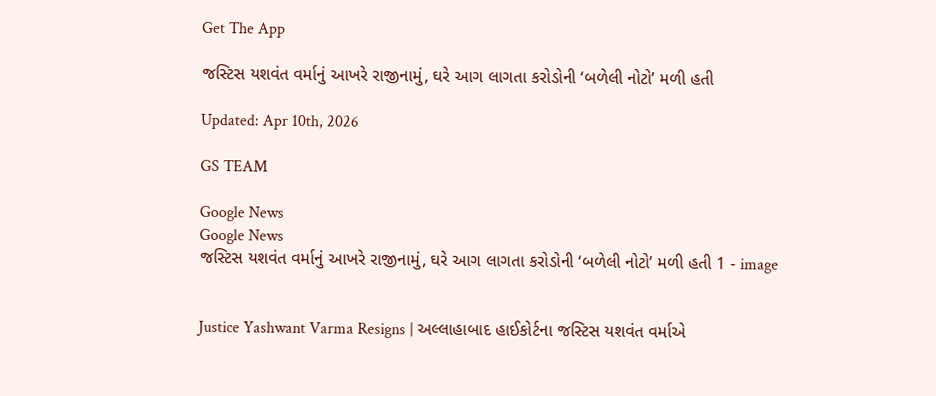Get The App

જસ્ટિસ યશવંત વર્માનું આખરે રાજીનામું, ઘરે આગ લાગતા કરોડોની ‘બળેલી નોટો’ મળી હતી

Updated: Apr 10th, 2026

GS TEAM

Google News
Google News
જસ્ટિસ યશવંત વર્માનું આખરે રાજીનામું, ઘરે આગ લાગતા કરોડોની ‘બળેલી નોટો’ મળી હતી 1 - image


Justice Yashwant Varma Resigns | અલ્લાહાબાદ હાઈકોર્ટના જસ્ટિસ યશવંત વર્માએ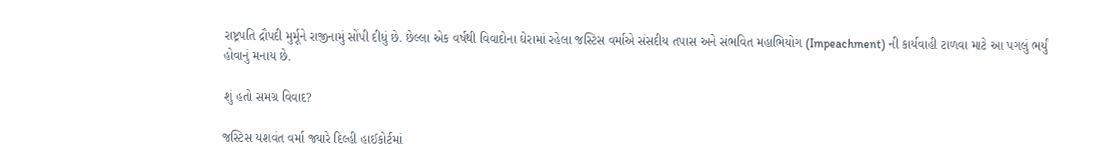રાષ્ટ્રપતિ દ્રૌપદી મુર્મૂને રાજીનામું સોંપી દીધું છે. છેલ્લા એક વર્ષથી વિવાદોના ઘેરામાં રહેલા જસ્ટિસ વર્માએ સંસદીય તપાસ અને સંભવિત મહાભિયોગ (Impeachment) ની કાર્યવાહી ટાળવા માટે આ પગલું ભર્યું હોવાનું મનાય છે.

શું હતો સમગ્ર વિવાદ?

જસ્ટિસ યશવંત વર્મા જ્યારે દિલ્હી હાઈકોર્ટમાં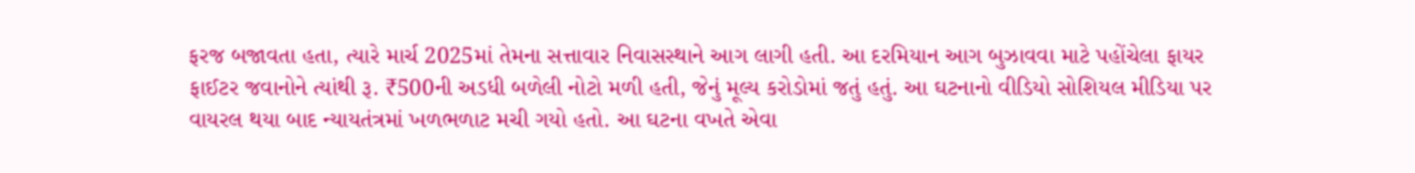ફરજ બજાવતા હતા, ત્યારે માર્ચ 2025માં તેમના સત્તાવાર નિવાસસ્થાને આગ લાગી હતી. આ દરમિયાન આગ બુઝાવવા માટે પહોંચેલા ફાયર ફાઈટર જવાનોને ત્યાંથી રૂ. ₹500ની અડધી બળેલી નોટો મળી હતી, જેનું મૂલ્ય કરોડોમાં જતું હતું. આ ઘટનાનો વીડિયો સોશિયલ મીડિયા પર વાયરલ થયા બાદ ન્યાયતંત્રમાં ખળભળાટ મચી ગયો હતો. આ ઘટના વખતે એવા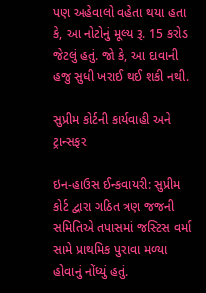પણ અહેવાલો વહેતા થયા હતા કે, આ નોટોનું મૂલ્ય રૂ. 15 કરોડ જેટલું હતું. જો કે, આ દાવાની હજુ સુધી ખરાઈ થઈ શકી નથી.

સુપ્રીમ કોર્ટની કાર્યવાહી અને ટ્રાન્સફર

ઇન-હાઉસ ઈન્કવાયરી: સુપ્રીમ કોર્ટ દ્વારા ગઠિત ત્રણ જજની સમિતિએ તપાસમાં જસ્ટિસ વર્મા સામે પ્રાથમિક પુરાવા મળ્યા હોવાનું નોંધ્યું હતું.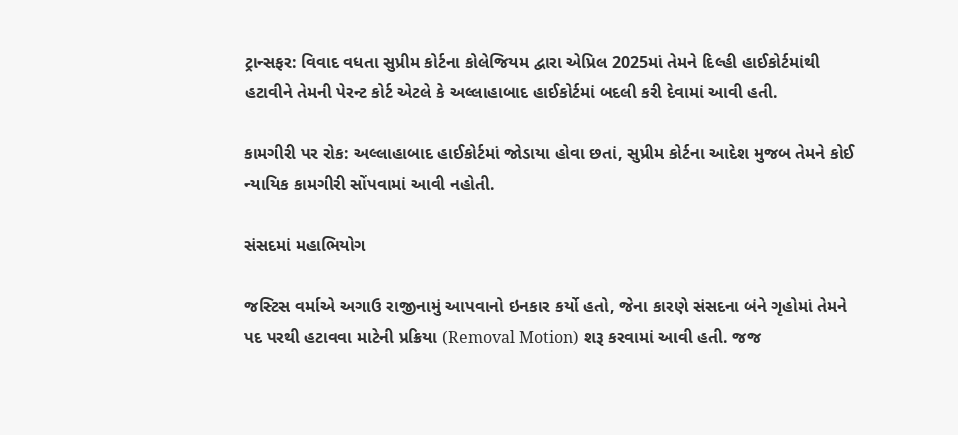ટ્રાન્સફર: વિવાદ વધતા સુપ્રીમ કોર્ટના કોલેજિયમ દ્વારા એપ્રિલ 2025માં તેમને દિલ્હી હાઈકોર્ટમાંથી હટાવીને તેમની પેરન્ટ કોર્ટ એટલે કે અલ્લાહાબાદ હાઈકોર્ટમાં બદલી કરી દેવામાં આવી હતી.

કામગીરી પર રોક: અલ્લાહાબાદ હાઈકોર્ટમાં જોડાયા હોવા છતાં, સુપ્રીમ કોર્ટના આદેશ મુજબ તેમને કોઈ ન્યાયિક કામગીરી સોંપવામાં આવી નહોતી.

સંસદમાં મહાભિયોગ

જસ્ટિસ વર્માએ અગાઉ રાજીનામું આપવાનો ઇનકાર કર્યો હતો, જેના કારણે સંસદના બંને ગૃહોમાં તેમને પદ પરથી હટાવવા માટેની પ્રક્રિયા (Removal Motion) શરૂ કરવામાં આવી હતી. જજ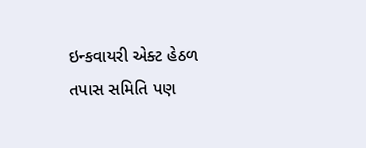ઇન્કવાયરી એક્ટ હેઠળ તપાસ સમિતિ પણ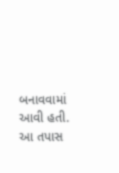બનાવવામાં આવી હતી. આ તપાસ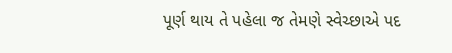પૂર્ણ થાય તે પહેલા જ તેમણે સ્વેચ્છાએ પદ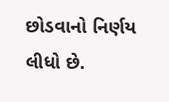છોડવાનો નિર્ણય લીધો છે.